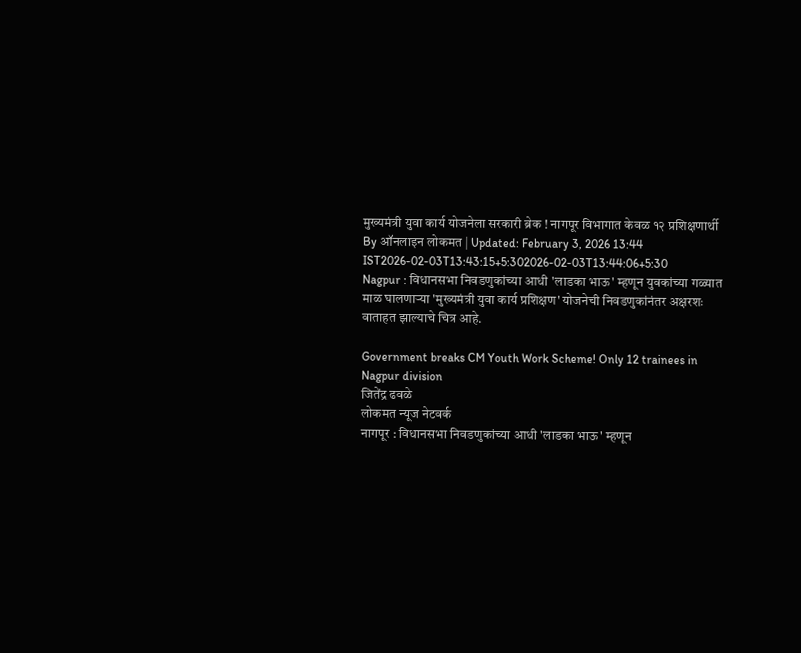मुख्यमंत्री युवा कार्य योजनेला सरकारी ब्रेक ! नागपूर विभागात केवळ १२ प्रशिक्षणार्थी
By ऑनलाइन लोकमत | Updated: February 3, 2026 13:44 IST2026-02-03T13:43:15+5:302026-02-03T13:44:06+5:30
Nagpur : विधानसभा निवडणुकांच्या आधी 'लाडका भाऊ' म्हणून युवकांच्या गळ्यात माळ घालणाऱ्या 'मुख्यमंत्री युवा कार्य प्रशिक्षण' योजनेची निवडणुकांनंतर अक्षरशः वाताहत झाल्याचे चित्र आहे.

Government breaks CM Youth Work Scheme! Only 12 trainees in Nagpur division
जितेंद्र ढवळे
लोकमत न्यूज नेटवर्क
नागपूर : विधानसभा निवडणुकांच्या आधी 'लाडका भाऊ' म्हणून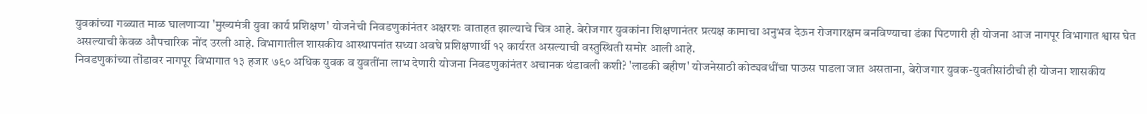युवकांच्या गळ्यात माळ घालणाऱ्या 'मुख्यमंत्री युवा कार्य प्रशिक्षण' योजनेची निवडणुकांनंतर अक्षरशः वाताहत झाल्याचे चित्र आहे. बेरोजगार युवकांना शिक्षणानंतर प्रत्यक्ष कामाचा अनुभव देऊन रोजगारक्षम बनविण्याचा डंका पिटणारी ही योजना आज नागपूर विभागात श्वास घेत असल्याची केवळ औपचारिक नोंद उरली आहे. विभागातील शासकीय आस्थापनांत सध्या अवघे प्रशिक्षणार्थी १२ कार्यरत असल्याची वस्तुस्थिती समोर आली आहे.
निवडणुकांच्या तोंडावर नागपूर विभागात १३ हजार ७९० अधिक युवक व युवतींना लाभ देणारी योजना निवडणुकांनंतर अचानक थंडावली कशी? 'लाडकी बहीण' योजनेसाठी कोट्यवधींचा पाऊस पाडला जात असताना, बेरोजगार युवक-युवतीसांठीची ही योजना शासकीय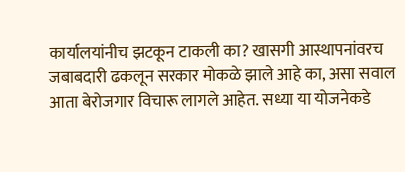कार्यालयांनीच झटकून टाकली का? खासगी आस्थापनांवरच जबाबदारी ढकलून सरकार मोकळे झाले आहे का, असा सवाल आता बेरोजगार विचारू लागले आहेत. सध्या या योजनेकडे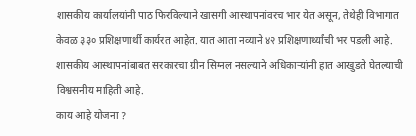शासकीय कार्यालयांनी पाठ फिरविल्याने खासगी आस्थापनांवरच भार येत असून, तेथेही विभागात केवळ ३३० प्रशिक्षणार्थी कार्यरत आहेत. यात आता नव्याने ४२ प्रशिक्षणार्थ्यांची भर पडली आहे. शासकीय आस्थापनांबाबत सरकारचा ग्रीन सिग्नल नसल्याने अधिकाऱ्यांनी हात आखुडते घेतल्याची विश्वसनीय माहिती आहे.
काय आहे योजना ?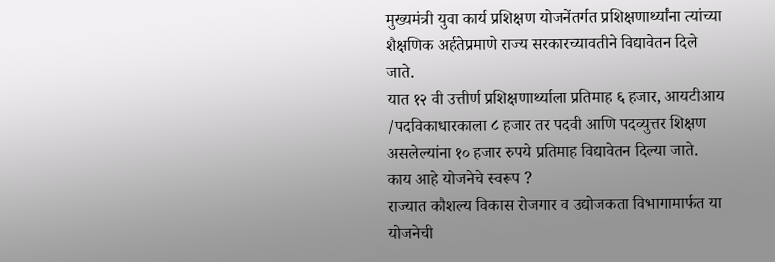मुख्यमंत्री युवा कार्य प्रशिक्षण योजनेंतर्गत प्रशिक्षणार्थ्यांना त्यांच्या शैक्षणिक अर्हतेप्रमाणे राज्य सरकारच्यावतीने विद्यावेतन दिले जाते.
यात १२ वी उत्तीर्ण प्रशिक्षणार्थ्याला प्रतिमाह ६ हजार, आयटीआय /पदविकाधारकाला ८ हजार तर पदवी आणि पदव्युत्तर शिक्षण असलेल्यांना १० हजार रुपये प्रतिमाह विद्यावेतन दिल्या जाते.
काय आहे योजनेचे स्वरूप ?
राज्यात कौशल्य विकास रोजगार व उद्योजकता विभागामार्फत या योजनेची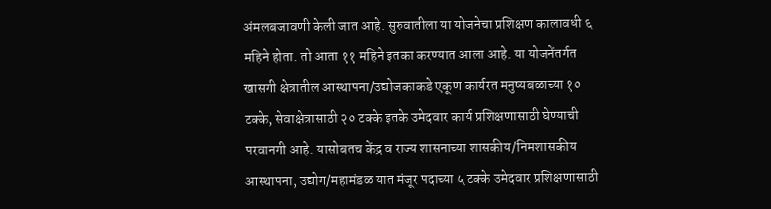अंमलबजावणी केली जात आहे. सुरुवातीला या योजनेचा प्रशिक्षण कालावधी ६ महिने होता. तो आता ११ महिने इतका करण्यात आला आहे. या योजनेंतर्गत खासगी क्षेत्रातील आस्थापना/उद्योजकाकडे एकूण कार्यरत मनुष्यबळाच्या १० टक्के, सेवाक्षेत्रासाठी २० टक्के इतके उमेदवार कार्य प्रशिक्षणासाठी घेण्याची परवानगी आहे. यासोबतच केंद्र व राज्य शासनाच्या शासकीय/निमशासकीय आस्थापना, उद्योग/महामंडळ यात मंजूर पदाच्या ५ टक्के उमेदवार प्रशिक्षणासाठी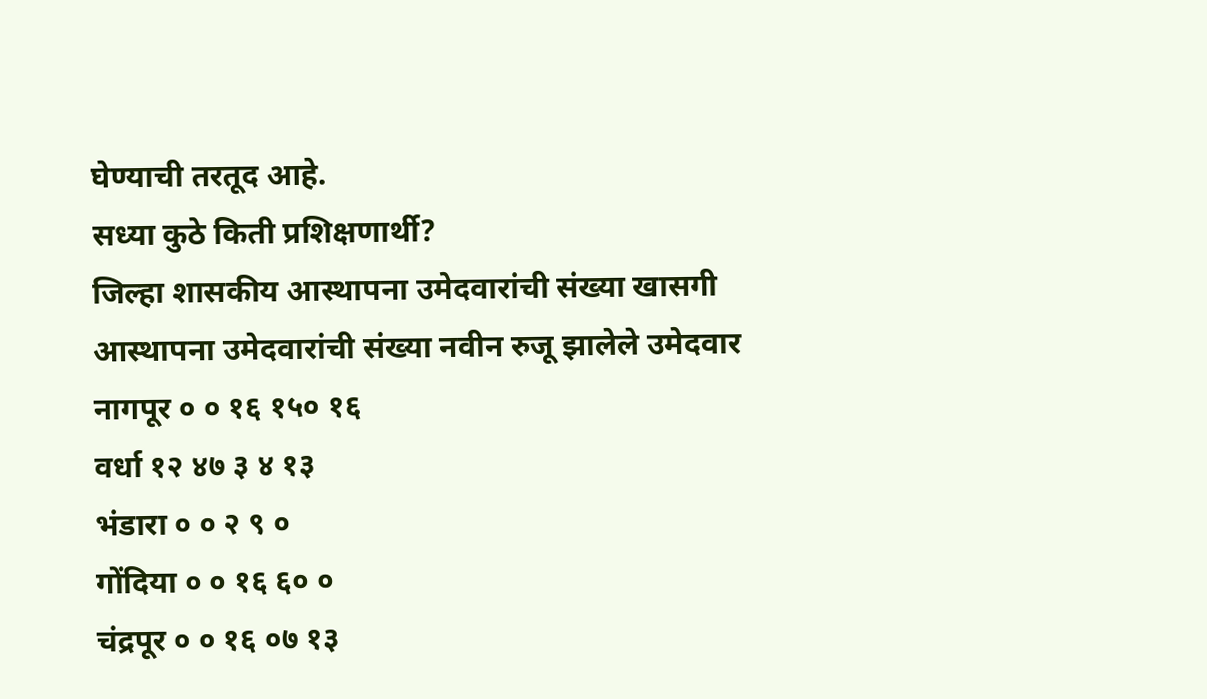घेण्याची तरतूद आहे.
सध्या कुठे किती प्रशिक्षणार्थी?
जिल्हा शासकीय आस्थापना उमेदवारांची संख्या खासगी आस्थापना उमेदवारांची संख्या नवीन रुजू झालेले उमेदवार
नागपूर ० ० १६ १५० १६
वर्धा १२ ४७ ३ ४ १३
भंडारा ० ० २ ९ ०
गोंदिया ० ० १६ ६० ०
चंद्रपूर ० ० १६ ०७ १३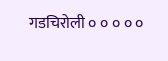गडचिरोली ० ० ० ० ०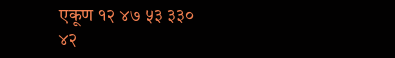एकूण १२ ४७ ५३ ३३० ४२